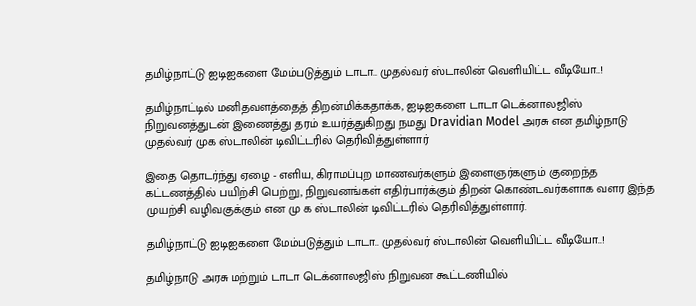தமிழ்நாட்டு ஐடிஐகளை மேம்படுத்தும் டாடா.. முதல்வர் ஸ்டாலின் வெளியிட்ட வீடியோ..!

தமிழ்நாட்டில் மனிதவளத்தைத் திறன்மிக்கதாக்க, ஐடிஐகளை டாடா டெக்னாலஜிஸ் நிறுவனத்துடன் இணைத்து தரம் உயர்த்துகிறது நமது Dravidian Model அரசு என தமிழ்நாடு முதல்வர் முக ஸ்டாலின் டிவிட்டரில் தெரிவித்துள்ளார்

இதை தொடர்ந்து ஏழை - எளிய, கிராமப்புற மாணவர்களும் இளைஞர்களும் குறைந்த கட்டணத்தில் பயிற்சி பெற்று, நிறுவனங்கள் எதிர்பார்க்கும் திறன் கொண்டவர்களாக வளர இந்த முயற்சி வழிவகுக்கும் என மு க ஸ்டாலின் டிவிட்டரில் தெரிவித்துள்ளார்.

தமிழ்நாட்டு ஐடிஐகளை மேம்படுத்தும் டாடா.. முதல்வர் ஸ்டாலின் வெளியிட்ட வீடியோ..!

தமிழ்நாடு அரசு மற்றும் டாடா டெக்னாலஜிஸ் நிறுவன கூட்டணியில்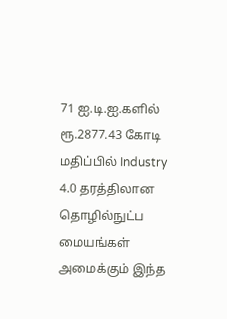71 ஐ.டி.ஐ.களில் ரூ.2877.43 கோடி மதிப்பில் Industry 4.0 தரத்திலான தொழில்நுட்ப மையங்கள் அமைக்கும் இந்த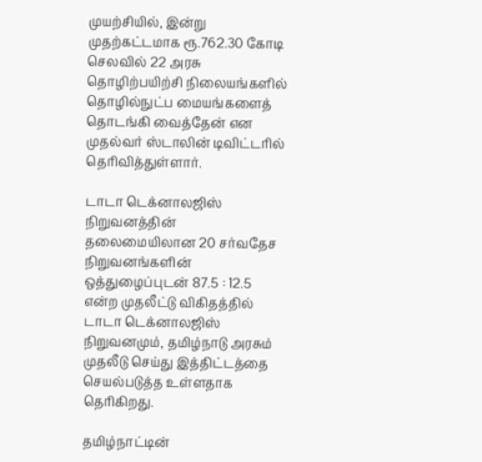முயற்சியில், இன்று முதற்கட்டமாக ரூ.762.30 கோடி செலவில் 22 அரசு தொழிற்பயிற்சி நிலையங்களில் தொழில்நுட்ப மையங்களைத் தொடங்கி வைத்தேன் என முதல்வர் ஸ்டாலின் டிவிட்டரில் தெரிவித்துள்ளார்.

டாடா டெக்னாலஜிஸ் நிறுவனத்தின் தலைமையிலான 20 சர்வதேச நிறுவனங்களின் ஒத்துழைப்புடன் 87.5 : 12.5 என்ற முதலீட்டு விகிதத்தில் டாடா டெக்னாலஜிஸ் நிறுவனமும், தமிழ்நாடு அரசும் முதலீடு செய்து இத்திட்டத்தை செயல்படுத்த உள்ளதாக தெரிகிறது.

தமிழ்நாட்டின்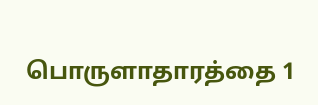பொருளாதாரத்தை 1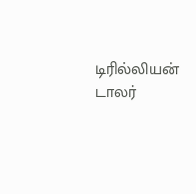டிரில்லியன் டாலர்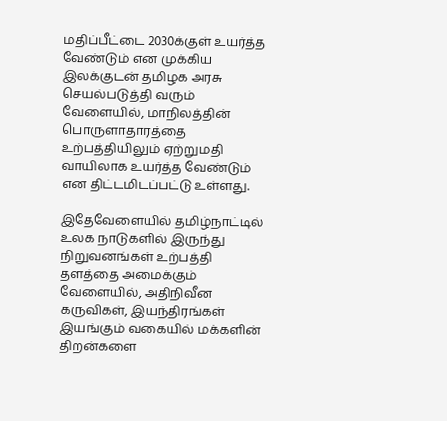மதிப்பீட்டை 2030க்குள் உயர்த்த வேண்டும் என முக்கிய இலக்குடன் தமிழக அரசு செயல்படுத்தி வரும் வேளையில், மாநிலத்தின் பொருளாதாரத்தை உற்பத்தியிலும் ஏற்றுமதி வாயிலாக உயர்த்த வேண்டும் என திட்டமிடப்பட்டு உள்ளது.

இதேவேளையில் தமிழ்நாட்டில் உலக நாடுகளில் இருந்து நிறுவனங்கள் உற்பத்தி தளத்தை அமைக்கும் வேளையில், அதிநிவீன கருவிகள், இயந்திரங்கள் இயங்கும் வகையில் மக்களின் திறன்களை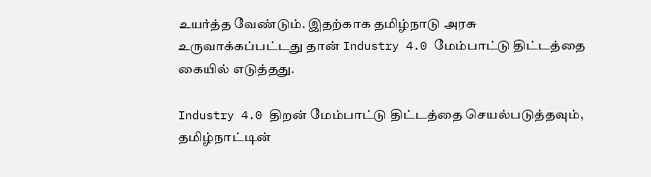உயர்த்த வேண்டும். இதற்காக தமிழ்நாடு அரசு உருவாக்கப்பட்டது தான் Industry 4.0 மேம்பாட்டு திட்டத்தை கையில் எடுத்தது.

Industry 4.0 திறன் மேம்பாட்டு திட்டத்தை செயல்படுத்தவும், தமிழ்நாட்டின்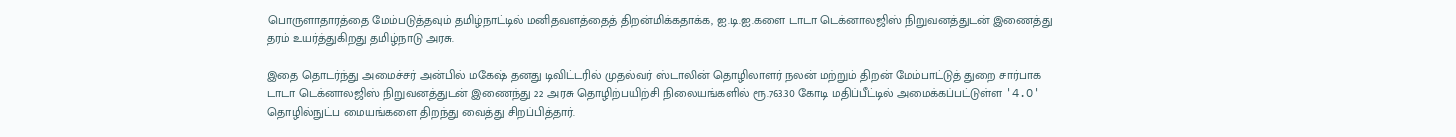பொருளாதாரத்தை மேம்படுத்தவும் தமிழ்நாட்டில் மனிதவளத்தைத் திறன்மிக்கதாக்க, ஐ.டி.ஐ.களை டாடா டெக்னாலஜிஸ் நிறுவனத்துடன் இணைத்து தரம் உயர்த்துகிறது தமிழ்நாடு அரசு.

இதை தொடர்ந்து அமைச்சர் அன்பில் மகேஷ் தனது டிவிட்டரில் முதல்வர் ஸ்டாலின் தொழிலாளர் நலன் மற்றும் திறன் மேம்பாட்டுத் துறை சார்பாக டாடா டெக்னாலஜிஸ் நிறுவனத்துடன் இணைந்து 22 அரசு தொழிற்பயிற்சி நிலையங்களில் ரூ.763.30 கோடி மதிப்பீட்டில் அமைக்கப்பட்டுள்ள '4.O' தொழில்நுட்ப மையங்களை திறந்து வைத்து சிறப்பித்தார்.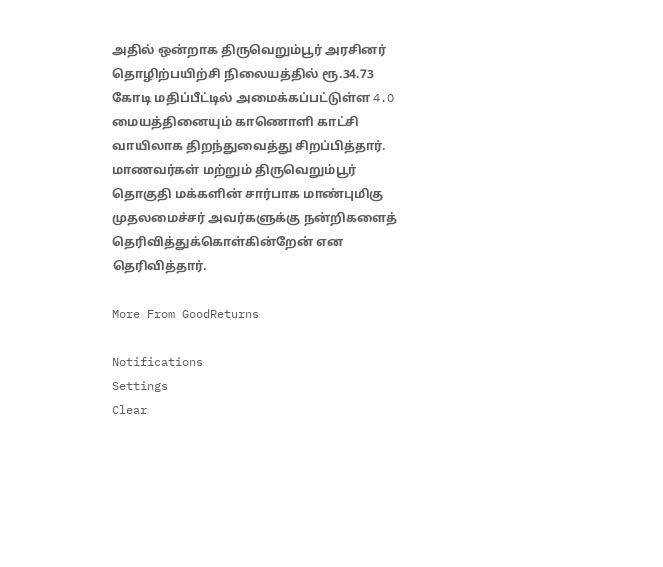அதில் ஒன்றாக திருவெறும்பூர் அரசினர் தொழிற்பயிற்சி நிலையத்தில் ரூ.34.73 கோடி மதிப்பீட்டில் அமைக்கப்பட்டுள்ள 4.O மையத்தினையும் காணொளி காட்சி வாயிலாக திறந்துவைத்து சிறப்பித்தார். மாணவர்கள் மற்றும் திருவெறும்பூர் தொகுதி மக்களின் சார்பாக மாண்புமிகு முதலமைச்சர் அவர்களுக்கு நன்றிகளைத் தெரிவித்துக்கொள்கின்றேன் என தெரிவித்தார்.

More From GoodReturns

Notifications
Settings
Clear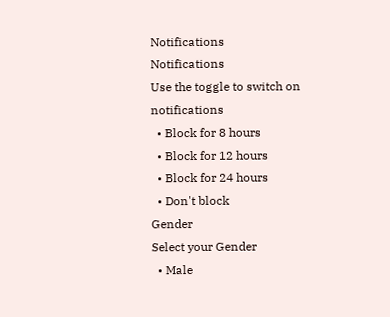Notifications
Notifications
Use the toggle to switch on notifications
  • Block for 8 hours
  • Block for 12 hours
  • Block for 24 hours
  • Don't block
Gender
Select your Gender
  • Male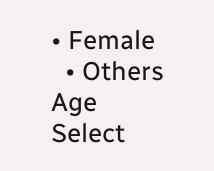• Female
  • Others
Age
Select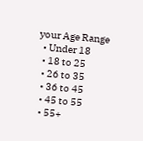your Age Range
  • Under 18
  • 18 to 25
  • 26 to 35
  • 36 to 45
  • 45 to 55
  • 55+